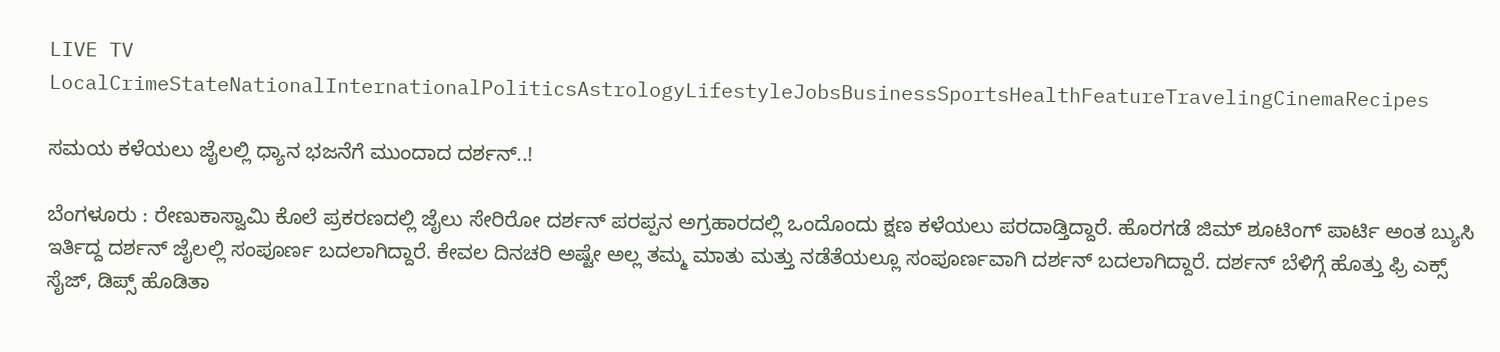LIVE TV LocalCrimeStateNationalInternationalPoliticsAstrologyLifestyleJobsBusinessSportsHealthFeatureTravelingCinemaRecipes

ಸಮಯ ಕಳೆಯಲು ಜೈಲಲ್ಲಿ ಧ್ಯಾನ ಭಜನೆಗೆ ಮುಂದಾದ ದರ್ಶನ್..!

ಬೆಂಗಳೂರು : ರೇಣುಕಾಸ್ವಾಮಿ ಕೊಲೆ ಪ್ರಕರಣದಲ್ಲಿ ಜೈಲು ಸೇರಿರೋ‌ ದರ್ಶನ್ ಪರಪ್ಪನ ಅಗ್ರಹಾರದಲ್ಲಿ ಒಂದೊಂದು ಕ್ಷಣ ಕಳೆಯಲು ಪರದಾಡ್ತಿದ್ದಾರೆ. ಹೊರಗಡೆ ಜಿಮ್ ಶೂಟಿಂಗ್ ಪಾರ್ಟಿ ಅಂತ ಬ್ಯುಸಿ ಇರ್ತಿದ್ದ ದರ್ಶನ್ ಜೈಲಲ್ಲಿ ಸಂಪೂರ್ಣ ಬದಲಾಗಿದ್ದಾರೆ. ಕೇವಲ ದಿನಚರಿ ಅಷ್ಟೇ ಅಲ್ಲ ತಮ್ಮ ಮಾತು ಮತ್ತು ನಡೆತೆಯಲ್ಲೂ ಸಂಪೂರ್ಣವಾಗಿ ದರ್ಶನ್ ಬದಲಾಗಿದ್ದಾರೆ. ದರ್ಶನ್ ಬೆಳಿಗ್ಗೆ ಹೊತ್ತು ಫ್ರಿ ಎಕ್ಸ್ ಸೈಜ್, ಡಿಪ್ಸ್ ಹೊಡಿತಾ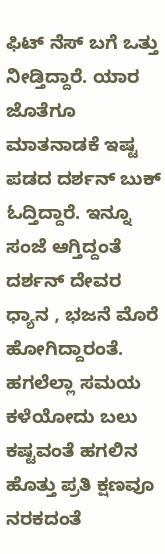ಫಿಟ್ ನೆಸ್ ಬಗೆ ಒತ್ತು ನೀಡ್ತಿದ್ದಾರೆ. ಯಾರ ಜೊತೆಗೂ ಮಾತನಾಡಕೆ ಇಷ್ಟ ಪಡದ ದರ್ಶನ್ ಬುಕ್ ಓದ್ತಿದ್ದಾರೆ. ಇನ್ನೂ ಸಂಜೆ ಆಗ್ತಿದ್ದಂತೆ ದರ್ಶನ್ ದೇವರ ಧ್ಯಾನ , ಭಜನೆ ಮೊರೆ ಹೋಗಿದ್ದಾರಂತೆ. ಹಗಲೆಲ್ಲಾ ಸಮಯ ಕಳೆಯೋದು ಬಲು ಕಷ್ಟವಂತೆ ಹಗಲಿನ ಹೊತ್ತು ಪ್ರತಿ ಕ್ಷಣವೂ ನರಕದಂತೆ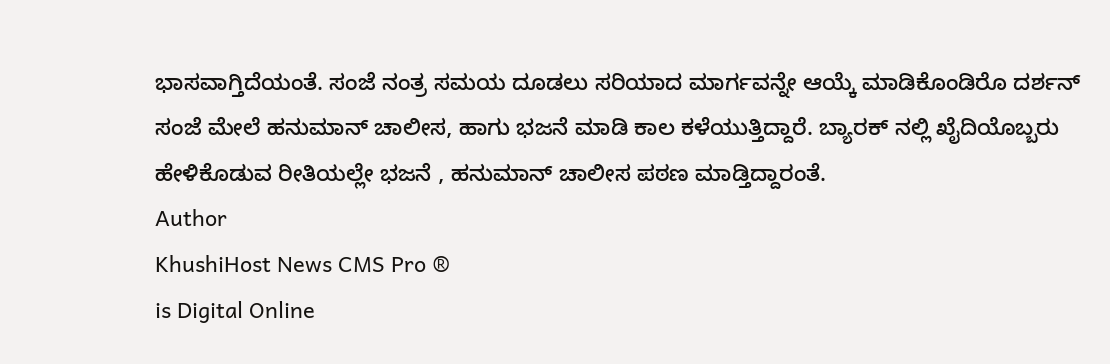ಭಾಸವಾಗ್ತಿದೆಯಂತೆ. ಸಂಜೆ ನಂತ್ರ ಸಮಯ ದೂಡಲು ಸರಿಯಾದ ಮಾರ್ಗವನ್ನೇ ಆಯ್ಕೆ ಮಾಡಿಕೊಂಡಿರೊ ದರ್ಶನ್ ಸಂಜೆ ಮೇಲೆ ಹನುಮಾನ್ ಚಾಲೀಸ, ಹಾಗು ಭಜನೆ ಮಾಡಿ ಕಾಲ ಕಳೆಯುತ್ತಿದ್ದಾರೆ. ಬ್ಯಾರಕ್ ನಲ್ಲಿ ಖೈದಿಯೊಬ್ಬರು ಹೇಳಿಕೊಡುವ ರೀತಿಯಲ್ಲೇ ಭಜನೆ , ಹನುಮಾನ್ ಚಾಲೀಸ ಪಠಣ ಮಾಡ್ತಿದ್ದಾರಂತೆ.
Author
KhushiHost News CMS Pro ®
is Digital Online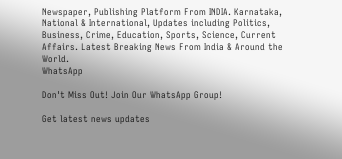Newspaper, Publishing Platform From INDIA. Karnataka, National & International, Updates including Politics, Business, Crime, Education, Sports, Science, Current Affairs. Latest Breaking News From India & Around the World.
WhatsApp

Don't Miss Out! Join Our WhatsApp Group!

Get latest news updates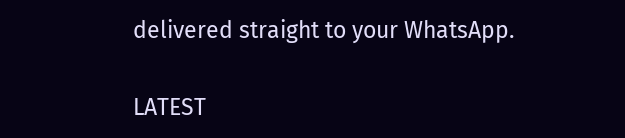delivered straight to your WhatsApp.

LATEST